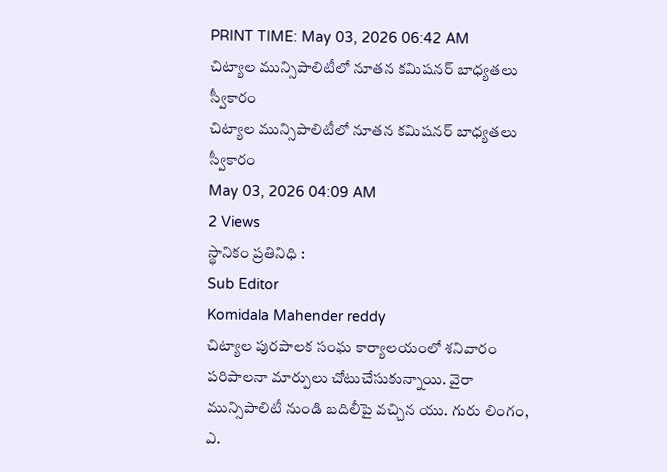PRINT TIME: May 03, 2026 06:42 AM
చిట్యాల మున్సిపాలిటీలో నూతన కమిషనర్ బాధ్యతలు స్వీకారం
చిట్యాల మున్సిపాలిటీలో నూతన కమిషనర్ బాధ్యతలు స్వీకారం
May 03, 2026 04:09 AM
2 Views
స్థానికం ప్రతినిధి :
Sub Editor
Komidala Mahender reddy
చిట్యాల పురపాలక సంఘ కార్యాలయంలో శనివారం పరిపాలనా మార్పులు చోటుచేసుకున్నాయి. వైరా మున్సిపాలిటీ నుండి బదిలీపై వచ్చిన యు. గురు లింగం, ఎ.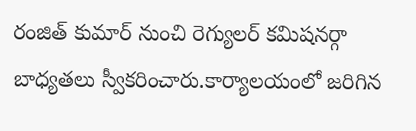రంజిత్ కుమార్ నుంచి రెగ్యులర్ కమిషనర్గా బాధ్యతలు స్వీకరించారు.కార్యాలయంలో జరిగిన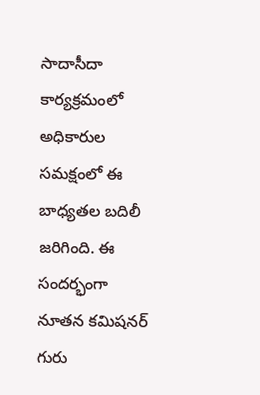సాదాసీదా కార్యక్రమంలో అధికారుల సమక్షంలో ఈ బాధ్యతల బదిలీ జరిగింది. ఈ సందర్భంగా నూతన కమిషనర్ గురు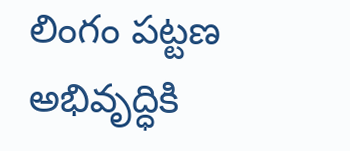లింగం పట్టణ అభివృద్ధికి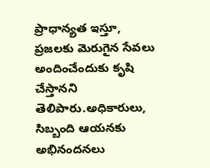ప్రాధాన్యత ఇస్తూ, ప్రజలకు మెరుగైన సేవలు అందించేందుకు కృషి చేస్తానని తెలిపారు.అధికారులు, సిబ్బంది ఆయనకు అభినందనలు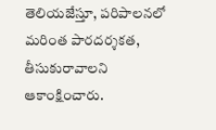తెలియజేస్తూ, పరిపాలనలో మరింత పారదర్శకత, తీసుకురావాలని ఆకాంక్షించారు.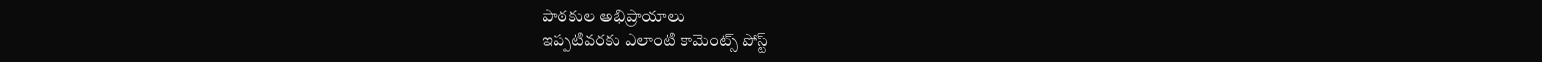పాఠకుల అభిప్రాయాలు
ఇప్పటివరకు ఎలాంటి కామెంట్స్ పోస్ట్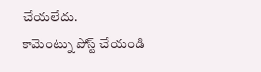చేయలేదు.
కామెంట్ను పోస్ట్ చేయండి